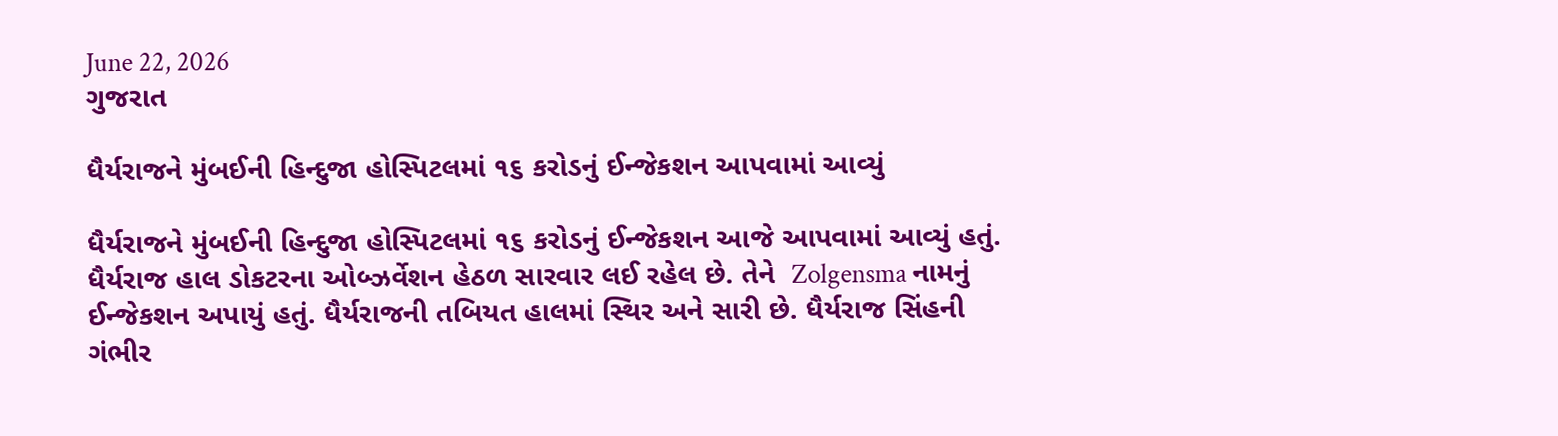June 22, 2026
ગુજરાત

ધૈર્યરાજને મુંબઈની હિન્દુજા હોસ્પિટલમાં ૧૬ કરોડનું ઈન્જેકશન આપવામાં આવ્યું

ધૈર્યરાજને મુંબઈની હિન્દુજા હોસ્પિટલમાં ૧૬ કરોડનું ઈન્જેકશન આજે આપવામાં આવ્યું હતું. ધૈર્યરાજ હાલ ડોકટરના ઓબ્ઝર્વેશન હેઠળ સારવાર લઈ રહેલ છે. તેને  Zolgensma નામનું ઈન્જેકશન અપાયું હતું. ધૈર્યરાજની તબિયત હાલમાં સ્થિર અને સારી છે. ધૈર્યરાજ સિંહની ગંભીર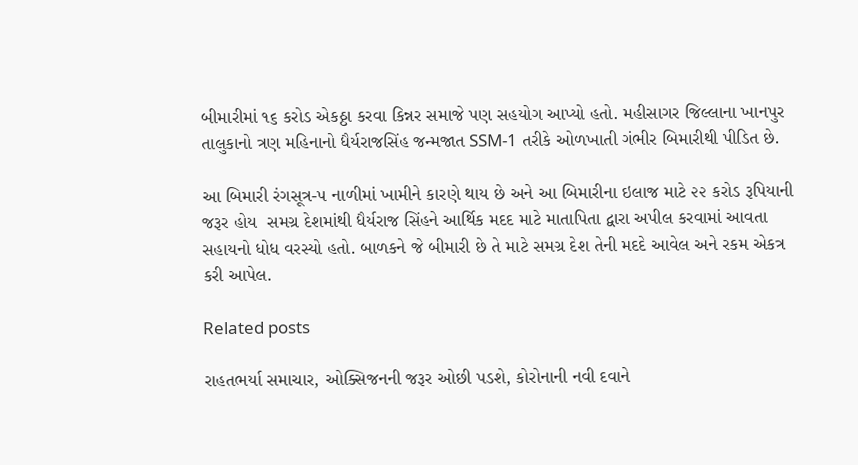બીમારીમાં ૧૬ કરોડ એકઠ્ઠા કરવા કિન્નર સમાજે પણ સહયોગ આપ્યો હતો. મહીસાગર જિલ્લાના ખાનપુર તાલુકાનો ત્રણ મહિનાનો ધૈર્યરાજસિંહ જન્મજાત SSM-1 તરીકે ઓળખાતી ગંભીર બિમારીથી પીડિત છે.

આ બિમારી રંગસૂત્ર-૫ નાળીમાં ખામીને કારણે થાય છે અને આ બિમારીના ઇલાજ માટે ૨૨ કરોડ રૂપિયાની જરૂર હોય  સમગ્ર દેશમાંથી ધૈર્યરાજ સિંહને આર્થિક મદદ માટે માતાપિતા દ્વારા અપીલ કરવામાં આવતા સહાયનો ધોધ વરસ્યો હતો. બાળકને જે બીમારી છે તે માટે સમગ્ર દેશ તેની મદદે આવેલ અને રકમ એકત્ર કરી આપેલ.

Related posts

રાહતભર્યા સમાચાર, ઓક્સિજનની જરૂર ઓછી પડશે, કોરોનાની નવી દવાને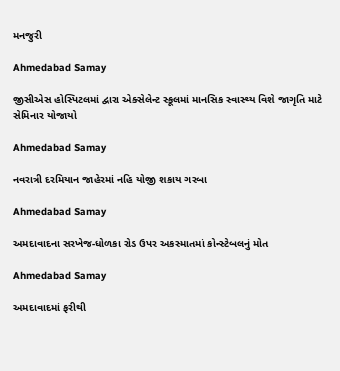મનજુરી

Ahmedabad Samay

જીસીએસ હોસ્પિટલમાં દ્વારા એક્સેલેન્ટ સ્કૂલમાં માનસિક સ્વાસ્થ્ય વિશે જાગૃતિ માટે સેમિનાર યોજાયો

Ahmedabad Samay

નવરાત્રી દરમિયાન જાહેરમાં નહિ યોજી શકાય ગરબા

Ahmedabad Samay

અમદાવાદના સરખેજ-ધોળકા રોડ ઉપર અકસ્‍માતમાં કોન્‍સ્‍ટેબલનું મોત

Ahmedabad Samay

અમદાવાદમાં ફરીથી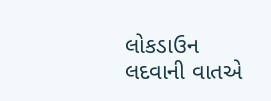લોકડાઉન લદવાની વાતએ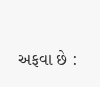અફવા છે :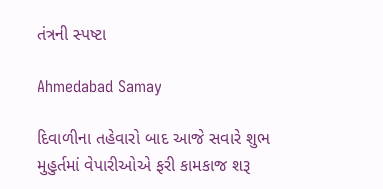તંત્રની સ્પષ્ટા

Ahmedabad Samay

દિવાળીના તહેવારો બાદ આજે સવારે શુભ મુહુર્તમાં વેપારીઓએ ફરી કામકાજ શરૂ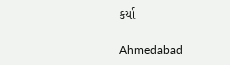કર્યા

Ahmedabad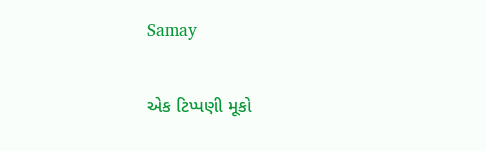Samay

એક ટિપ્પણી મૂકો